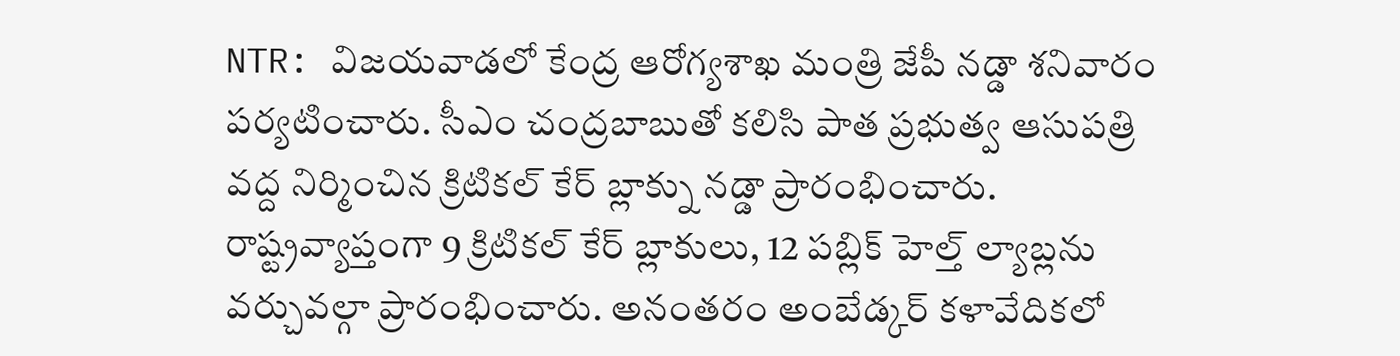NTR: విజయవాడలో కేంద్ర ఆరోగ్యశాఖ మంత్రి జేపీ నడ్డా శనివారం పర్యటించారు. సీఎం చంద్రబాబుతో కలిసి పాత ప్రభుత్వ ఆసుపత్రి వద్ద నిర్మించిన క్రిటికల్ కేర్ బ్లాక్ను నడ్డా ప్రారంభించారు. రాష్ట్రవ్యాప్తంగా 9 క్రిటికల్ కేర్ బ్లాకులు, 12 పబ్లిక్ హెల్త్ ల్యాబ్లను వర్చువల్గా ప్రారంభించారు. అనంతరం అంబేడ్కర్ కళావేదికలో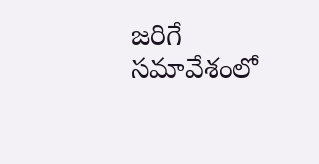జరిగే సమావేశంలో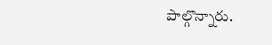పాల్గొన్నారు.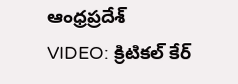ఆంధ్రప్రదేశ్
VIDEO: క్రిటికల్ కేర్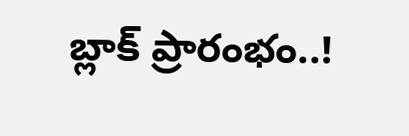బ్లాక్ ప్రారంభం..!